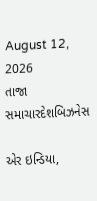August 12, 2026
તાજા સમાચારદેશબિઝનેસ

એર ઇન્ડિયા,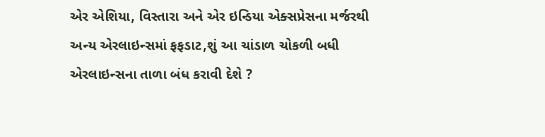એર એશિયા, વિસ્તારા અને એર ઇન્ડિયા એક્સપ્રેસના મર્જરથી અન્ય એરલાઇન્સમાં ફફડાટ,શું આ ચાંડાળ ચોકળી બધી એરલાઇન્સના તાળા બંધ કરાવી દેશે ?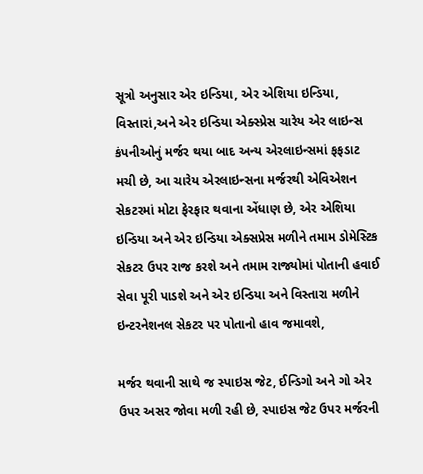સૂત્રો અનુસાર એર ઇન્ડિયા, એર એશિયા ઇન્ડિયા, વિસ્તારાં,અને એર ઇન્ડિયા એક્સ્પ્રેસ ચારેય એર લાઇન્સ કંપનીઓનું મર્જર થયા બાદ અન્ય એરલાઇન્સમાં ફફડાટ મચી છે, આ ચારેય એરલાઇન્સના મર્જરથી એવિએશન સેકટરમાં મોટા ફેરફાર થવાના એંધાણ છે, એર એશિયા ઇન્ડિયા અને એર ઇન્ડિયા એક્સપ્રેસ મળીને તમામ ડોમેસ્ટિક સેકટર ઉપર રાજ કરશે અને તમામ રાજ્યોમાં પોતાની હવાઈ સેવા પૂરી પાડશે અને એર ઇન્ડિયા અને વિસ્તારા મળીને ઇન્ટરનેશનલ સેકટર પર પોતાનો હાવ જમાવશે,

મર્જર થવાની સાથે જ સ્પાઇસ જેટ, ઈન્ડિગો અને ગો એર ઉપર અસર જોવા મળી રહી છે, સ્પાઇસ જેટ ઉપર મર્જરની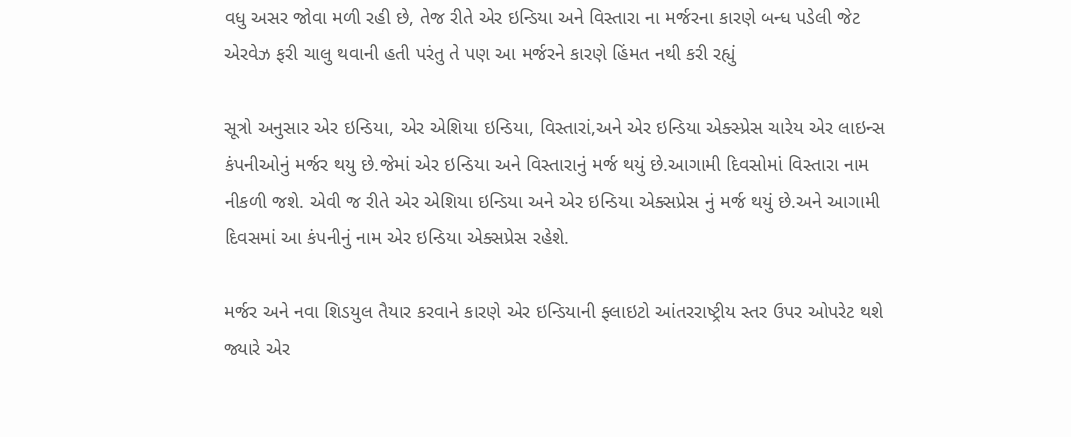વધુ અસર જોવા મળી રહી છે, તેજ રીતે એર ઇન્ડિયા અને વિસ્તારા ના મર્જરના કારણે બન્ધ પડેલી જેટ એરવેઝ ફરી ચાલુ થવાની હતી પરંતુ તે પણ આ મર્જરને કારણે હિંમત નથી કરી રહ્યું

સૂત્રો અનુસાર એર ઇન્ડિયા, એર એશિયા ઇન્ડિયા, વિસ્તારાં,અને એર ઇન્ડિયા એક્સ્પ્રેસ ચારેય એર લાઇન્સ કંપનીઓનું મર્જર થયુ છે.જેમાં એર ઇન્ડિયા અને વિસ્તારાનું મર્જ થયું છે.આગામી દિવસોમાં વિસ્તારા નામ નીકળી જશે. એવી જ રીતે એર એશિયા ઇન્ડિયા અને એર ઇન્ડિયા એક્સપ્રેસ નું મર્જ થયું છે.અને આગામી દિવસમાં આ કંપનીનું નામ એર ઇન્ડિયા એક્સપ્રેસ રહેશે.

મર્જર અને નવા શિડયુલ તૈયાર કરવાને કારણે એર ઇન્ડિયાની ફ્લાઇટો આંતરરાષ્ટ્રીય સ્તર ઉપર ઓપરેટ થશે જ્યારે એર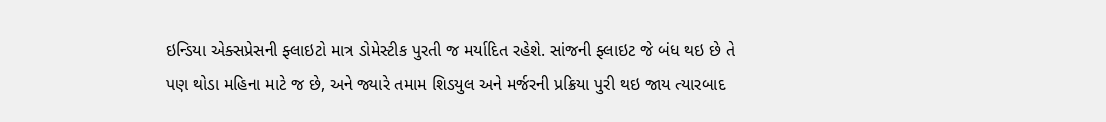ઇન્ડિયા એક્સપ્રેસની ફ્લાઇટો માત્ર ડોમેસ્ટીક પુરતી જ મર્યાદિત રહેશે. સાંજની ફ્લાઇટ જે બંધ થઇ છે તે પણ થોડા મહિના માટે જ છે, અને જ્યારે તમામ શિડયુલ અને મર્જરની પ્રક્રિયા પુરી થઇ જાય ત્યારબાદ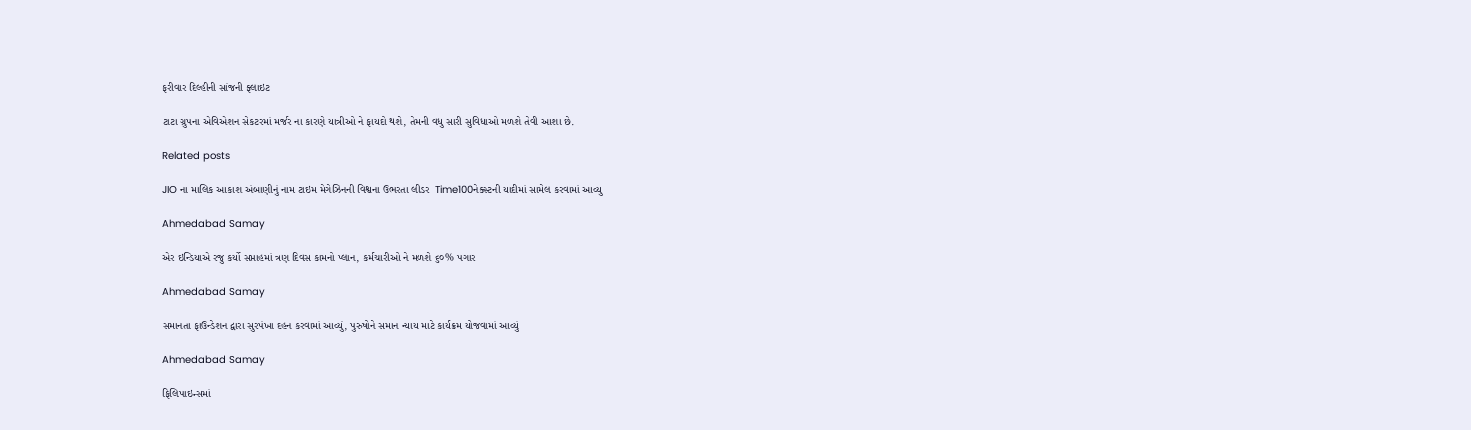ફરીવાર દિલ્હીની સાંજની ફ્લાઇટ

ટાટા ગ્રુપના એવિએશન સેકટરમાં મર્જર ના કારણે યાત્રીઓ ને ફાયદો થશે, તેમની વધુ સારી સુવિધાઓ મળશે તેવી આશા છે.

Related posts

JIO ના માલિક આકાશ અંબાણીનું નામ ટાઇમ મેગેઝિનની વિશ્વના ઉભરતા લીડર  Time100નેક્‍સ્‍ટની યાદીમાં સામેલ કરવામાં આવ્‍યુ

Ahmedabad Samay

એર ઇન્ડિયાએ રજુ કર્યો સપ્તાહમાં ત્રણ દિવસ કામનો પ્લાન, કર્મચારીઓ ને મળશે ૬૦% પગાર

Ahmedabad Samay

સમાનતા ફાઉન્ડેશન દ્વારા સુરપંખા દહન કરવામાં આવ્યું, પુરુષોને સમાન ન્યાય માટે કાર્યક્રમ યોજવામાં આવ્યું

Ahmedabad Samay

ફિલિપાઇન્સમાં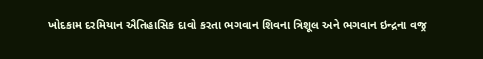ખોદકામ દરમિયાન ઐતિહાસિક દાવો કરતા ભગવાન શિવના ત્રિશૂલ અને ભગવાન ઇન્દ્રના વજ્ર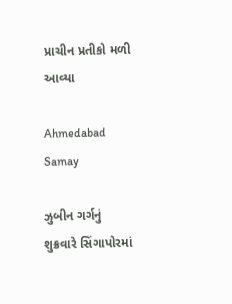પ્રાચીન પ્રતીકો મળી આવ્યા

Ahmedabad Samay

ઝુબીન ગર્ગનું શુક્રવારે સિંગાપોરમાં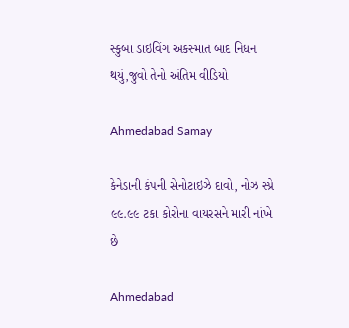સ્‍કુબા ડાઇવિંગ અકસ્‍માત બાદ નિધન થયું,જુવો તેનો અંતિમ વીડિયો

Ahmedabad Samay

કેનેડાની કંપની સેનોટાઇઝે દાવો, નોઝ સ્પ્રે ૯૯.૯૯ ટકા કોરોના વાયરસને મારી નાંખે છે

Ahmedabad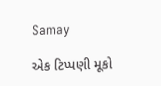Samay

એક ટિપ્પણી મૂકો